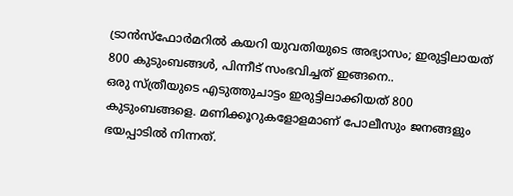ട്രാൻസ്ഫോർമറിൽ കയറി യുവതിയുടെ അഭ്യാസം; ഇരുട്ടിലായത് 800 കുടുംബങ്ങൾ, പിന്നീട് സംഭവിച്ചത് ഇങ്ങനെ..
ഒരു സ്ത്രീയുടെ എടുത്തുചാട്ടം ഇരുട്ടിലാക്കിയത് 800 കുടുംബങ്ങളെ. മണിക്കൂറുകളോളമാണ് പോലീസും ജനങ്ങളും ഭയപ്പാടിൽ നിന്നത്.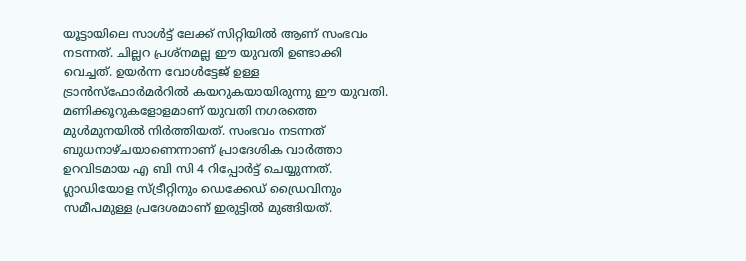യൂട്ടായിലെ സാൾട്ട് ലേക്ക് സിറ്റിയിൽ ആണ് സംഭവം നടന്നത്. ചില്ലറ പ്രശ്നമല്ല ഈ യുവതി ഉണ്ടാക്കി വെച്ചത്. ഉയർന്ന വോൾട്ടേജ് ഉള്ള ട്രാൻസ്ഫോർമർറിൽ കയറുകയായിരുന്നു ഈ യുവതി.
മണിക്കൂറുകളോളമാണ് യുവതി നഗരത്തെ മുൾമുനയിൽ നിർത്തിയത്. സംഭവം നടന്നത് ബുധനാഴ്ചയാണെന്നാണ് പ്രാദേശിക വാർത്താ ഉറവിടമായ എ ബി സി 4 റിപ്പോർട്ട് ചെയ്യുന്നത്. ഗ്ലാഡിയോള സ്ട്രീറ്റിനും ഡെക്കേഡ് ഡ്രൈവിനും സമീപമുള്ള പ്രദേശമാണ് ഇരുട്ടിൽ മുങ്ങിയത്.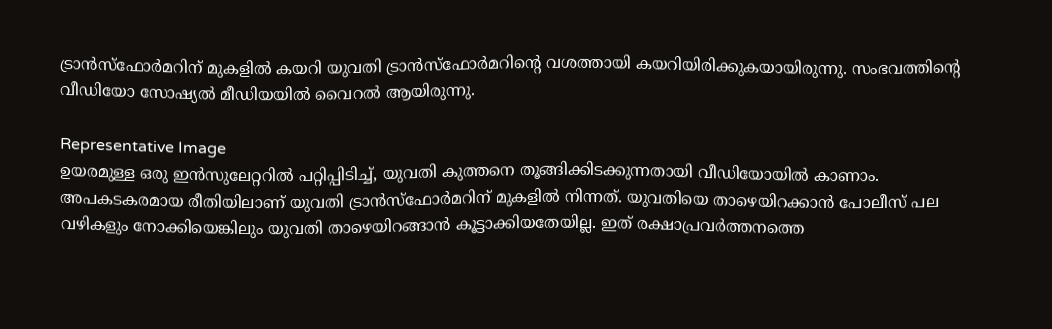ട്രാൻസ്ഫോർമറിന് മുകളിൽ കയറി യുവതി ട്രാൻസ്ഫോർമറിന്റെ വശത്തായി കയറിയിരിക്കുകയായിരുന്നു. സംഭവത്തിന്റെ വീഡിയോ സോഷ്യൽ മീഡിയയിൽ വൈറൽ ആയിരുന്നു.

Representative Image
ഉയരമുള്ള ഒരു ഇൻസുലേറ്ററിൽ പറ്റിപ്പിടിച്ച്, യുവതി കുത്തനെ തൂങ്ങിക്കിടക്കുന്നതായി വീഡിയോയിൽ കാണാം. അപകടകരമായ രീതിയിലാണ് യുവതി ട്രാൻസ്ഫോർമറിന് മുകളിൽ നിന്നത്. യുവതിയെ താഴെയിറക്കാൻ പോലീസ് പല വഴികളും നോക്കിയെങ്കിലും യുവതി താഴെയിറങ്ങാൻ കൂട്ടാക്കിയതേയില്ല. ഇത് രക്ഷാപ്രവർത്തനത്തെ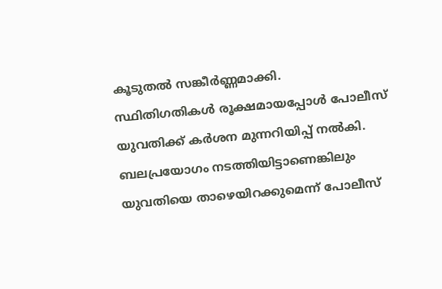കൂടുതൽ സങ്കീർണ്ണമാക്കി.
സ്ഥിതിഗതികൾ രൂക്ഷമായപ്പോൾ പോലീസ് യുവതിക്ക് കർശന മുന്നറിയിപ്പ് നൽകി. ബലപ്രയോഗം നടത്തിയിട്ടാണെങ്കിലും യുവതിയെ താഴെയിറക്കുമെന്ന് പോലീസ്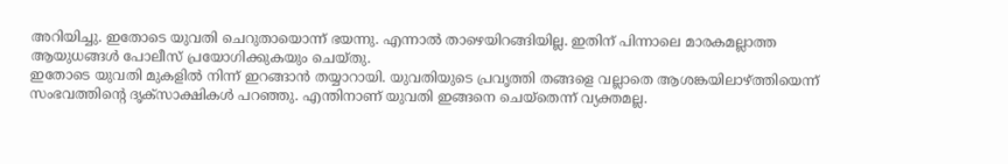അറിയിച്ചു. ഇതോടെ യുവതി ചെറുതായൊന്ന് ഭയന്നു. എന്നാൽ താഴെയിറങ്ങിയില്ല. ഇതിന് പിന്നാലെ മാരകമല്ലാത്ത ആയുധങ്ങൾ പോലീസ് പ്രയോഗിക്കുകയും ചെയ്തു.
ഇതോടെ യുവതി മുകളിൽ നിന്ന് ഇറങ്ങാൻ തയ്യാറായി. യുവതിയുടെ പ്രവൃത്തി തങ്ങളെ വല്ലാതെ ആശങ്കയിലാഴ്ത്തിയെന്ന് സംഭവത്തിന്റെ ദൃക്സാക്ഷികൾ പറഞ്ഞു. എന്തിനാണ് യുവതി ഇങ്ങനെ ചെയ്തെന്ന് വ്യക്തമല്ല.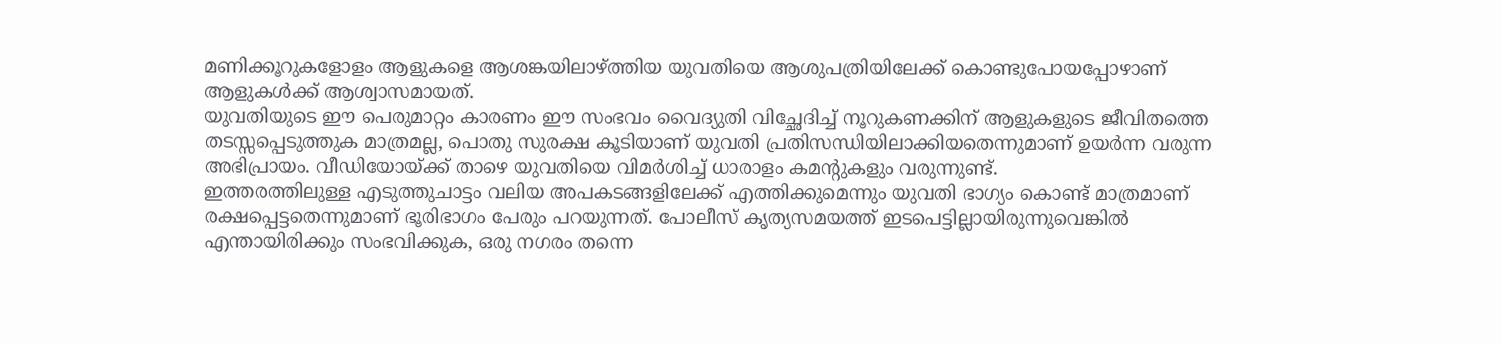മണിക്കൂറുകളോളം ആളുകളെ ആശങ്കയിലാഴ്ത്തിയ യുവതിയെ ആശുപത്രിയിലേക്ക് കൊണ്ടുപോയപ്പോഴാണ് ആളുകൾക്ക് ആശ്വാസമായത്.
യുവതിയുടെ ഈ പെരുമാറ്റം കാരണം ഈ സംഭവം വൈദ്യുതി വിച്ഛേദിച്ച് നൂറുകണക്കിന് ആളുകളുടെ ജീവിതത്തെ തടസ്സപ്പെടുത്തുക മാത്രമല്ല, പൊതു സുരക്ഷ കൂടിയാണ് യുവതി പ്രതിസന്ധിയിലാക്കിയതെന്നുമാണ് ഉയർന്ന വരുന്ന അഭിപ്രായം. വീഡിയോയ്ക്ക് താഴെ യുവതിയെ വിമർശിച്ച് ധാരാളം കമന്റുകളും വരുന്നുണ്ട്.
ഇത്തരത്തിലുള്ള എടുത്തുചാട്ടം വലിയ അപകടങ്ങളിലേക്ക് എത്തിക്കുമെന്നും യുവതി ഭാഗ്യം കൊണ്ട് മാത്രമാണ് രക്ഷപ്പെട്ടതെന്നുമാണ് ഭൂരിഭാഗം പേരും പറയുന്നത്. പോലീസ് കൃത്യസമയത്ത് ഇടപെട്ടില്ലായിരുന്നുവെങ്കിൽ എന്തായിരിക്കും സംഭവിക്കുക, ഒരു നഗരം തന്നെ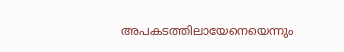അപകടത്തിലായേനെയെന്നും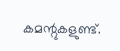കമന്റുകളുണ്ട്.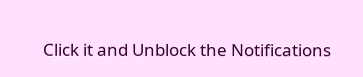Click it and Unblock the Notifications